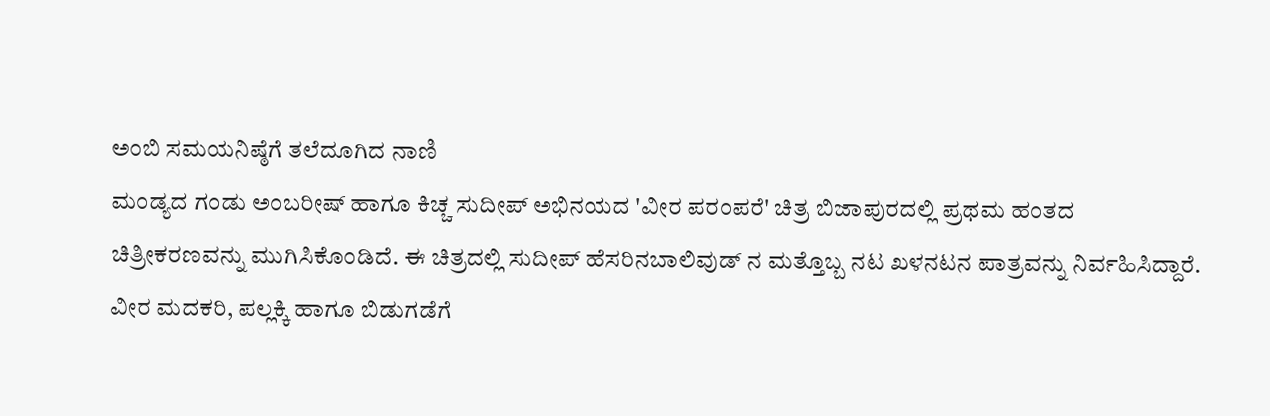ಅಂಬಿ ಸಮಯನಿಷ್ಠೆಗೆ ತಲೆದೂಗಿದ ನಾಣಿ
ಮಂಡ್ಯದ ಗಂಡು ಅಂಬರೀಷ್ ಹಾಗೂ ಕಿಚ್ಚ ಸುದೀಪ್ ಅಭಿನಯದ 'ವೀರ ಪರಂಪರೆ' ಚಿತ್ರ ಬಿಜಾಪುರದಲ್ಲಿ ಪ್ರಥಮ ಹಂತದ ಚಿತ್ರೀಕರಣವನ್ನು ಮುಗಿಸಿಕೊಂಡಿದೆ. ಈ ಚಿತ್ರದಲ್ಲಿ ಸುದೀಪ್ ಹೆಸರಿನಬಾಲಿವುಡ್ ನ ಮತ್ತೊಬ್ಬ ನಟ ಖಳನಟನ ಪಾತ್ರವನ್ನು ನಿರ್ವಹಿಸಿದ್ದಾರೆ.
ವೀರ ಮದಕರಿ, ಪಲ್ಲಕ್ಕಿ ಹಾಗೂ ಬಿಡುಗಡೆಗೆ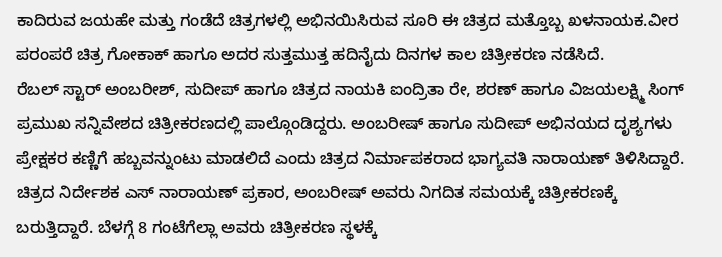ಕಾದಿರುವ ಜಯಹೇ ಮತ್ತು ಗಂಡೆದೆ ಚಿತ್ರಗಳಲ್ಲಿ ಅಭಿನಯಿಸಿರುವ ಸೂರಿ ಈ ಚಿತ್ರದ ಮತ್ತೊಬ್ಬ ಖಳನಾಯಕ.ವೀರ ಪರಂಪರೆ ಚಿತ್ರ ಗೋಕಾಕ್ ಹಾಗೂ ಅದರ ಸುತ್ತಮುತ್ತ ಹದಿನೈದು ದಿನಗಳ ಕಾಲ ಚಿತ್ರೀಕರಣ ನಡೆಸಿದೆ.
ರೆಬಲ್ ಸ್ಟಾರ್ ಅಂಬರೀಶ್, ಸುದೀಪ್ ಹಾಗೂ ಚಿತ್ರದ ನಾಯಕಿ ಐಂದ್ರಿತಾ ರೇ, ಶರಣ್ ಹಾಗೂ ವಿಜಯಲಕ್ಷ್ಮಿ ಸಿಂಗ್ ಪ್ರಮುಖ ಸನ್ನಿವೇಶದ ಚಿತ್ರೀಕರಣದಲ್ಲಿ ಪಾಲ್ಗೊಂಡಿದ್ದರು. ಅಂಬರೀಷ್ ಹಾಗೂ ಸುದೀಪ್ ಅಭಿನಯದ ದೃಶ್ಯಗಳು ಪ್ರೇಕ್ಷಕರ ಕಣ್ಣಿಗೆ ಹಬ್ಬವನ್ನುಂಟು ಮಾಡಲಿದೆ ಎಂದು ಚಿತ್ರದ ನಿರ್ಮಾಪಕರಾದ ಭಾಗ್ಯವತಿ ನಾರಾಯಣ್ ತಿಳಿಸಿದ್ದಾರೆ.
ಚಿತ್ರದ ನಿರ್ದೇಶಕ ಎಸ್ ನಾರಾಯಣ್ ಪ್ರಕಾರ, ಅಂಬರೀಷ್ ಅವರು ನಿಗದಿತ ಸಮಯಕ್ಕೆ ಚಿತ್ರೀಕರಣಕ್ಕೆ ಬರುತ್ತಿದ್ದಾರೆ. ಬೆಳಗ್ಗೆ 8 ಗಂಟೆಗೆಲ್ಲಾ ಅವರು ಚಿತ್ರೀಕರಣ ಸ್ಥಳಕ್ಕೆ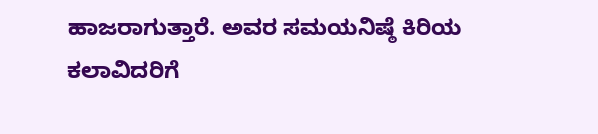ಹಾಜರಾಗುತ್ತಾರೆ. ಅವರ ಸಮಯನಿಷ್ಠೆ ಕಿರಿಯ ಕಲಾವಿದರಿಗೆ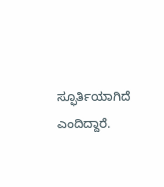ಸ್ಫೂರ್ತಿಯಾಗಿದೆ ಎಂದಿದ್ದಾರೆ.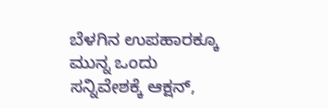ಬೆಳಗಿನ ಉಪಹಾರಕ್ಕೂ ಮುನ್ನ ಒಂದು ಸನ್ನಿವೇಶಕ್ಕೆ ಆಕ್ಷನ್,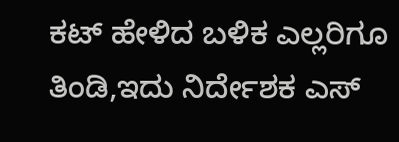ಕಟ್ ಹೇಳಿದ ಬಳಿಕ ಎಲ್ಲರಿಗೂ ತಿಂಡಿ,ಇದು ನಿರ್ದೇಶಕ ಎಸ್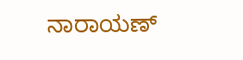ನಾರಾಯಣ್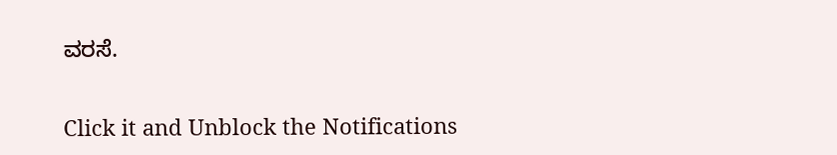ವರಸೆ.


Click it and Unblock the Notifications